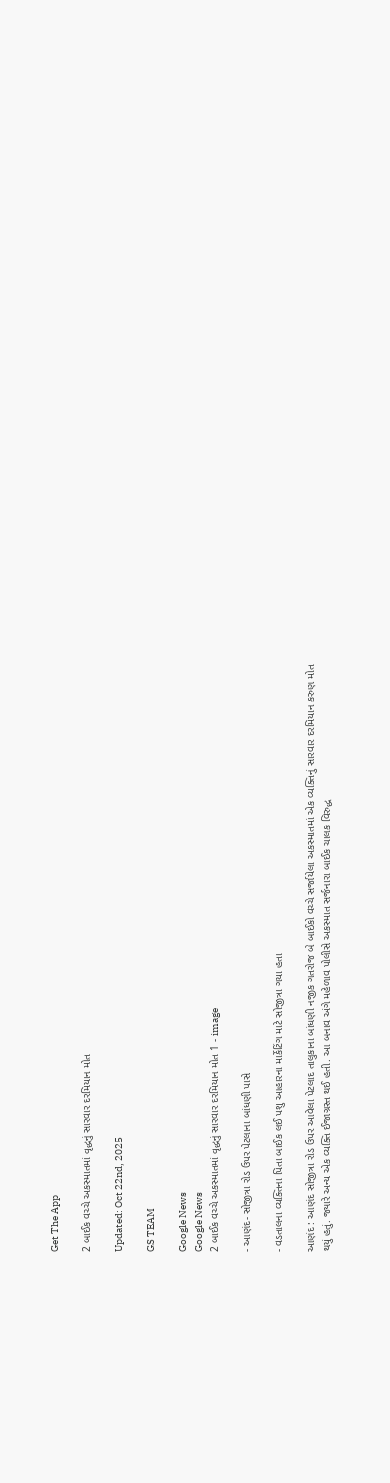Get The App

2 બાઈક વચ્ચે અકસ્માતમાં વૃદ્ધનું સારવાર દરમિયાન મોત

Updated: Oct 22nd, 2025

GS TEAM

Google News
Google News
2 બાઈક વચ્ચે અકસ્માતમાં વૃદ્ધનું સારવાર દરમિયાન મોત 1 - image

- આણંદ- સોજીત્રા રોડ ઉપર પેટલાના બાંધણી પાસે

- વડતાલના વ્યક્તિના પિતા બાઈક લઈ પશુ આહારના માર્કેટિંગ માટે સોજીત્રા ગયા હતા

આણંદ : આણંદ સોજીત્રા રોડ ઉપર આવેલા પેટલાદ તાલુકાના બાંધણી નજીક ગતરોજ બે બાઈકો વચ્ચે સર્જાયેલા અકસ્માતમાં એક વ્યક્તિનું સારવાર દરમિયાન કરુણ મોત થયું હતું. જ્યારે અન્ય એક વ્યક્તિ ઈજાગ્રસ્ત થઈ હતી. આ બનાવ અંગે મહેળાવ પોલીસે અકસ્માત સર્જનારા બાઈક ચાલક વિરુદ્ધ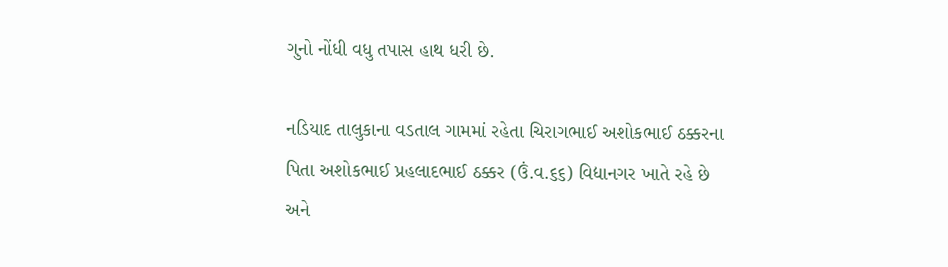ગુનો નોંધી વધુ તપાસ હાથ ધરી છે.

નડિયાદ તાલુકાના વડતાલ ગામમાં રહેતા ચિરાગભાઈ અશોકભાઈ ઠક્કરના પિતા અશોકભાઈ પ્રહલાદભાઈ ઠક્કર (ઉં.વ.૬૬) વિદ્યાનગર ખાતે રહે છે અને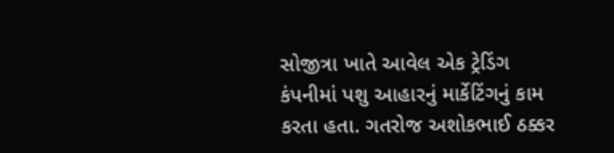સોજીત્રા ખાતે આવેલ એક ટ્રેડિંગ કંપનીમાં પશુ આહારનું માર્કેટિંગનું કામ કરતા હતા. ગતરોજ અશોકભાઈ ઠક્કર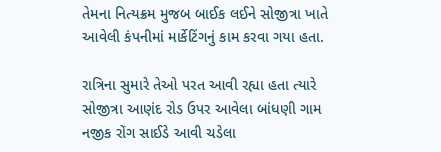તેમના નિત્યક્રમ મુજબ બાઈક લઈને સોજીત્રા ખાતે આવેલી કંપનીમાં માર્કેટિંગનું કામ કરવા ગયા હતા.

રાત્રિના સુમારે તેઓ પરત આવી રહ્યા હતા ત્યારે સોજીત્રા આણંદ રોડ ઉપર આવેલા બાંધણી ગામ નજીક રોંગ સાઈડે આવી ચડેલા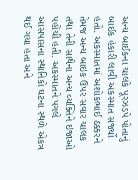અન્ય બાઈકના ચાલકે પૂરઝડપે પોતાનું બાઈક હંકારી લાવી અકસ્માત સર્જ્યો હતો. અકસ્માતમાં અશોકભાઈ ઠક્કરને તેમજ અન્ય બાઇક ઉપર સવાર ચાલક તથા તેની સાથેના અન્ય વ્યક્તિને ઇજાઓ પહોંચી હતી. અકસ્માતને પગલે આસપાસના સ્થાનિકો ઘટના સ્થળે એકત્ર થઈ ગયા હતા અને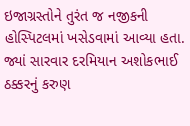ઇજાગ્રસ્તોને તુરંત જ નજીકની હોસ્પિટલમાં ખસેડવામાં આવ્યા હતા. જ્યાં સારવાર દરમિયાન અશોકભાઈ ઠક્કરનું કરુણ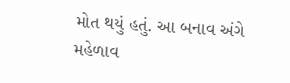મોત થયું હતું. આ બનાવ અંગે મહેળાવ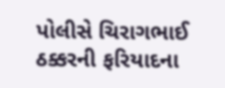પોલીસે ચિરાગભાઈ ઠક્કરની ફરિયાદના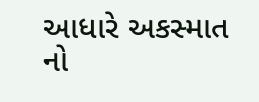આધારે અકસ્માત નો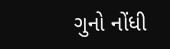ગુનો નોંધી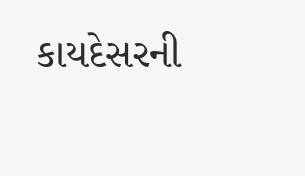કાયદેસરની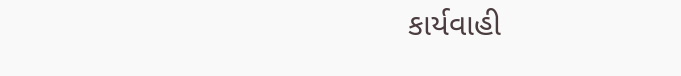કાર્યવાહી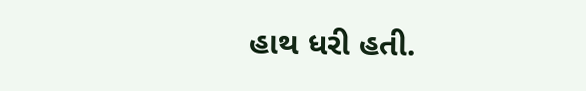હાથ ધરી હતી.